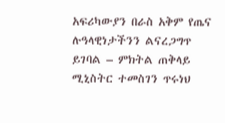አፍሪካውያን በራስ አቅም የጤና ሉዓላዊነታችንን ልናረጋግጥ ይገባል – ምክትል ጠቅላይ ሚኒስትር ተመስገን ጥሩነህ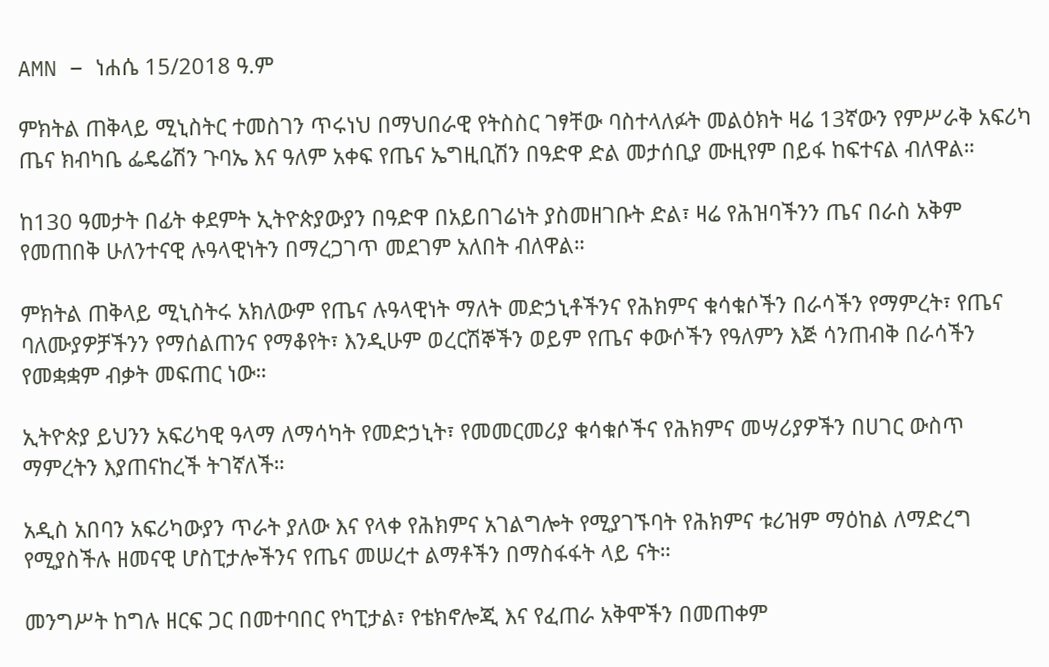AMN – ነሐሴ 15/2018 ዓ.ም

ምክትል ጠቅላይ ሚኒስትር ተመስገን ጥሩነህ በማህበራዊ የትስስር ገፃቸው ባስተላለፉት መልዕክት ዛሬ 13ኛውን የምሥራቅ አፍሪካ ጤና ክብካቤ ፌዴሬሽን ጉባኤ እና ዓለም አቀፍ የጤና ኤግዚቢሽን በዓድዋ ድል መታሰቢያ ሙዚየም በይፋ ከፍተናል ብለዋል።

ከ130 ዓመታት በፊት ቀደምት ኢትዮጵያውያን በዓድዋ በአይበገሬነት ያስመዘገቡት ድል፣ ዛሬ የሕዝባችንን ጤና በራስ አቅም የመጠበቅ ሁለንተናዊ ሉዓላዊነትን በማረጋገጥ መደገም አለበት ብለዋል።

ምክትል ጠቅላይ ሚኒስትሩ አክለውም የጤና ሉዓላዊነት ማለት መድኃኒቶችንና የሕክምና ቁሳቁሶችን በራሳችን የማምረት፣ የጤና ባለሙያዎቻችንን የማሰልጠንና የማቆየት፣ እንዲሁም ወረርሽኞችን ወይም የጤና ቀውሶችን የዓለምን እጅ ሳንጠብቅ በራሳችን የመቋቋም ብቃት መፍጠር ነው።

ኢትዮጵያ ይህንን አፍሪካዊ ዓላማ ለማሳካት የመድኃኒት፣ የመመርመሪያ ቁሳቁሶችና የሕክምና መሣሪያዎችን በሀገር ውስጥ ማምረትን እያጠናከረች ትገኛለች።

አዲስ አበባን አፍሪካውያን ጥራት ያለው እና የላቀ የሕክምና አገልግሎት የሚያገኙባት የሕክምና ቱሪዝም ማዕከል ለማድረግ የሚያስችሉ ዘመናዊ ሆስፒታሎችንና የጤና መሠረተ ልማቶችን በማስፋፋት ላይ ናት።

መንግሥት ከግሉ ዘርፍ ጋር በመተባበር የካፒታል፣ የቴክኖሎጂ እና የፈጠራ አቅሞችን በመጠቀም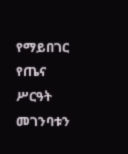የማይበገር የጤና ሥርዓት መገንባቱን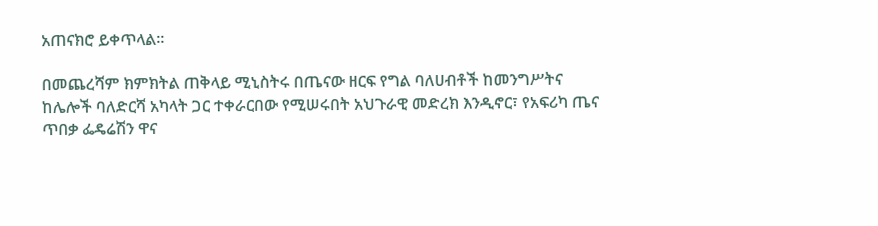አጠናክሮ ይቀጥላል።

በመጨረሻም ክምክትል ጠቅላይ ሚኒስትሩ በጤናው ዘርፍ የግል ባለሀብቶች ከመንግሥትና ከሌሎች ባለድርሻ አካላት ጋር ተቀራርበው የሚሠሩበት አህጉራዊ መድረክ እንዲኖር፣ የአፍሪካ ጤና ጥበቃ ፌዴሬሽን ዋና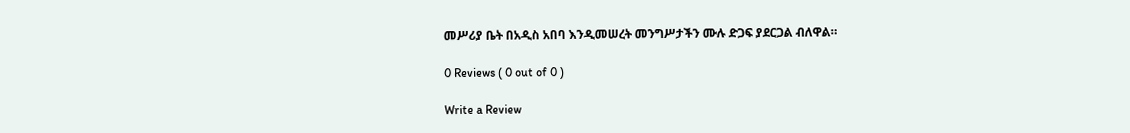መሥሪያ ቤት በአዲስ አበባ እንዲመሠረት መንግሥታችን ሙሉ ድጋፍ ያደርጋል ብለዋል።

0 Reviews ( 0 out of 0 )

Write a Review